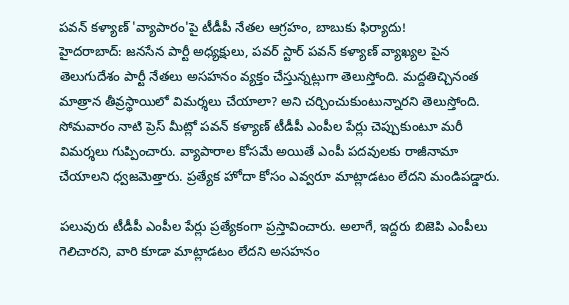పవన్ కళ్యాణ్ 'వ్యాపారం'పై టీడీపీ నేతల ఆగ్రహం, బాబుకు ఫిర్యాదు!
హైదరాబాద్: జనసేన పార్టీ అధ్యక్షులు, పవర్ స్టార్ పవన్ కళ్యాణ్ వ్యాఖ్యల పైన తెలుగుదేశం పార్టీ నేతలు అసహనం వ్యక్తం చేస్తున్నట్లుగా తెలుస్తోంది. మద్దతిచ్చినంత మాత్రాన తీవ్రస్థాయిలో విమర్శలు చేయాలా? అని చర్చించుకుంటున్నారని తెలుస్తోంది.
సోమవారం నాటి ప్రెస్ మీట్లో పవన్ కళ్యాణ్ టీడీపీ ఎంపీల పేర్లు చెప్పుకుంటూ మరీ విమర్శలు గుప్పించారు. వ్యాపారాల కోసమే అయితే ఎంపీ పదవులకు రాజీనామా చేయాలని ధ్వజమెత్తారు. ప్రత్యేక హోదా కోసం ఎవ్వరూ మాట్లాడటం లేదని మండిపడ్డారు.

పలువురు టీడీపీ ఎంపీల పేర్లు ప్రత్యేకంగా ప్రస్తావించారు. అలాగే, ఇద్దరు బిజెపి ఎంపీలు గెలిచారని, వారి కూడా మాట్లాడటం లేదని అసహనం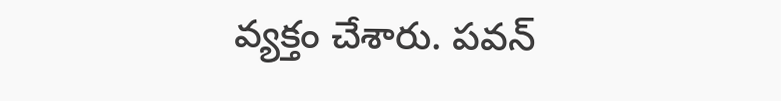వ్యక్తం చేశారు. పవన్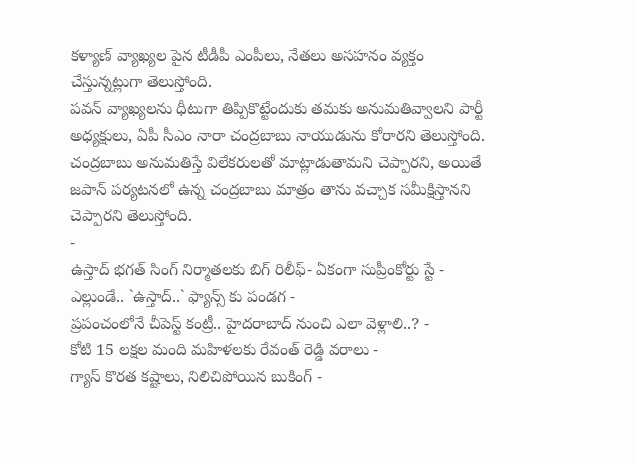కళ్యాణ్ వ్యాఖ్యల పైన టీడీపీ ఎంపీలు, నేతలు అసహనం వ్యక్తం చేస్తున్నట్లుగా తెలుస్తోంది.
పవన్ వ్యాఖ్యలను ధీటుగా తిప్పికొట్టేందుకు తమకు అనుమతివ్వాలని పార్టీ అధ్యక్షులు, ఏపీ సీఎం నారా చంద్రబాబు నాయుడును కోరారని తెలుస్తోంది. చంద్రబాబు అనుమతిస్తే విలేకరులతో మాట్లాడుతామని చెప్పారని, అయితే జపాన్ పర్యటనలో ఉన్న చంద్రబాబు మాత్రం తాను వచ్చాక సమీక్షిస్తానని చెప్పారని తెలుస్తోంది.
-
ఉస్తాద్ భగత్ సింగ్ నిర్మాతలకు బిగ్ రిలీఫ్- ఏకంగా సుప్రీంకోర్టు స్టే -
ఎల్లుండే.. `ఉస్తాద్..` ఫ్యాన్స్ కు పండగ -
ప్రపంచంలోనే చీపెస్ట్ కంట్రీ.. హైదరాబాద్ నుంచి ఎలా వెళ్లాలి..? -
కోటి 15 లక్షల మంది మహిళలకు రేవంత్ రెడ్డి వరాలు -
గ్యాస్ కొరత కష్టాలు, నిలిచిపోయిన బుకింగ్ -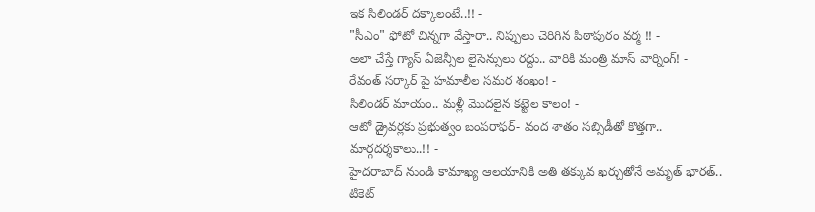ఇక సిలిండర్ దక్కాలంటే..!! -
"సీఎం" ఫోటో చిన్నగా వేస్తారా.. నిప్పులు చెరిగిన పిఠాపురం వర్మ !! -
అలా చేస్తే గ్యాస్ ఏజెన్సీల లైసెన్సులు రద్దు.. వారికి మంత్రి మాస్ వార్నింగ్! -
రేవంత్ సర్కార్ పై హమాలీల సమర శంఖం! -
సిలిండర్ మాయం.. మళ్లీ మొదలైన కట్టెల కాలం! -
ఆటో డ్రైవర్లకు ప్రభుత్వం బంపరాఫర్- వంద శాతం సబ్సిడీతో కొత్తగా.. మార్గదర్శకాలు..!! -
హైదరాబాద్ నుండి కామాఖ్య ఆలయానికి అతి తక్కువ ఖర్చుతోనే అమృత్ భారత్.. టికెట్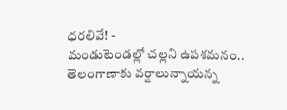ధరలివే! -
మండుటెండల్లో చల్లని ఉపశమనం.. తెలంగాణాకు వర్షాలున్నాయన్న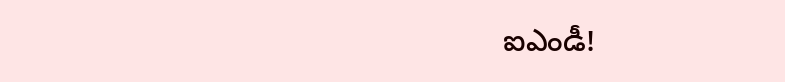ఐఎండీ!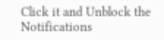Click it and Unblock the Notifications